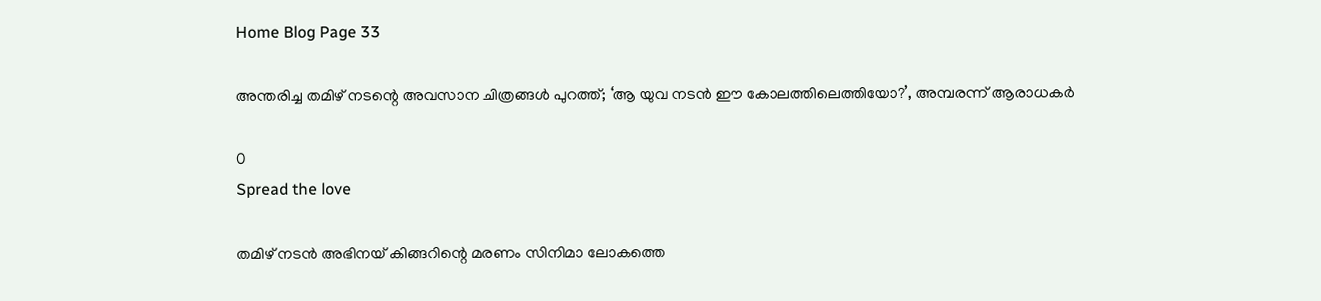Home Blog Page 33

അന്തരിച്ച തമിഴ് നടന്റെ അവസാന ചിത്രങ്ങൾ പുറത്ത്; ‘ആ യുവ നടൻ ഈ കോലത്തിലെത്തിയോ?’, അമ്പരന്ന് ആരാധകർ

0
Spread the love

തമിഴ് നടൻ അഭിനയ് കിങ്ങറിന്റെ മരണം സിനിമാ ലോകത്തെ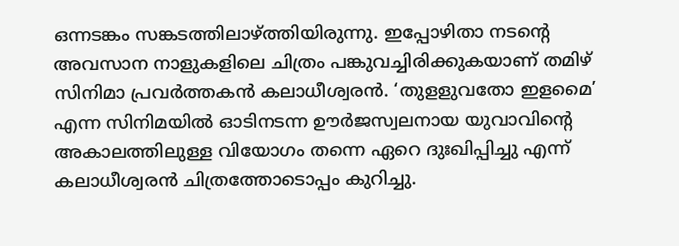ഒന്നടങ്കം സങ്കടത്തിലാഴ്ത്തിയിരുന്നു. ഇപ്പോഴിതാ നടന്റെ അവസാന നാളുകളിലെ ചിത്രം പങ്കുവച്ചിരിക്കുകയാണ് തമിഴ് സിനിമാ പ്രവർത്തകൻ കലാധീശ്വരൻ. ‘തുളളുവതോ ഇളമൈ’ എന്ന സിനിമയിൽ ഓടിനടന്ന ഊർജസ്വലനായ യുവാവിന്റെ അകാലത്തിലുള്ള വിയോഗം തന്നെ ഏറെ ദുഃഖിപ്പിച്ചു എന്ന് കലാധീശ്വരൻ ചിത്രത്തോടൊപ്പം കുറിച്ചു.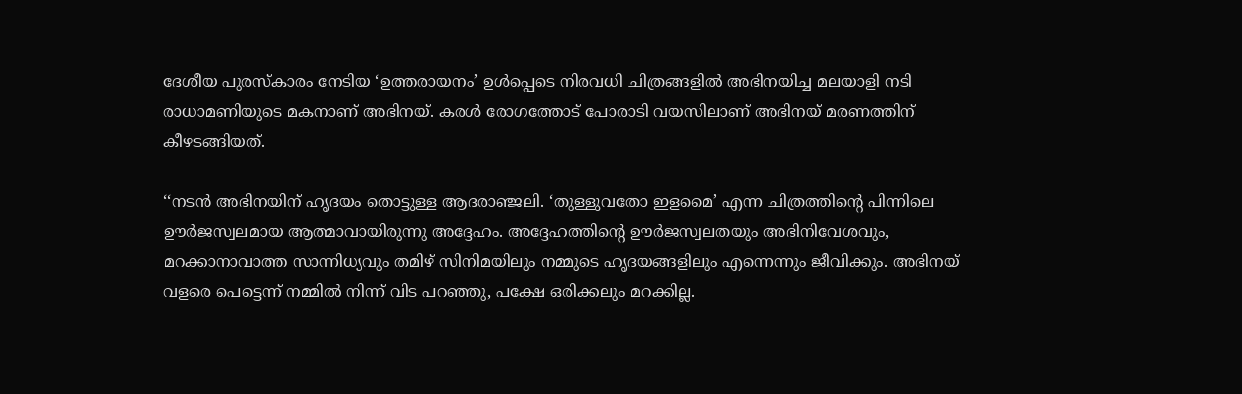ദേശീയ പുരസ്കാരം നേടിയ ‘ഉത്തരായനം’ ഉൾപ്പെടെ നിരവധി ചിത്രങ്ങളിൽ അഭിനയിച്ച മലയാളി നടി രാധാമണിയുടെ മകനാണ് അഭിനയ്. കരൾ രോഗത്തോട് പോരാടി വയസിലാണ് അഭിനയ് മരണത്തിന് കീഴടങ്ങിയത്.

‘‘നടൻ അഭിനയിന് ഹൃദയം തൊട്ടുള്ള ആദരാഞ്ജലി. ‘തുള്ളുവതോ ഇളമൈ’ എന്ന ചിത്രത്തിന്റെ പിന്നിലെ ഊർജസ്വലമായ ആത്മാവായിരുന്നു അദ്ദേഹം. അദ്ദേഹത്തിന്റെ ഊർജസ്വലതയും അഭിനിവേശവും, മറക്കാനാവാത്ത സാന്നിധ്യവും തമിഴ് സിനിമയിലും നമ്മുടെ ഹൃദയങ്ങളിലും എന്നെന്നും ജീവിക്കും. അഭിനയ് വളരെ പെട്ടെന്ന് നമ്മിൽ നിന്ന് വിട പറഞ്ഞു, പക്ഷേ ഒരിക്കലും മറക്കില്ല.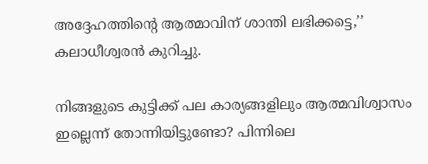അദ്ദേഹത്തിന്റെ ആത്മാവിന് ശാന്തി ലഭിക്കട്ടെ,’’ കലാധീശ്വരൻ കുറിച്ചു.

നിങ്ങളുടെ കുട്ടിക്ക് പല കാര്യങ്ങളിലും ആത്മവിശ്വാസം ഇല്ലെന്ന് തോന്നിയിട്ടുണ്ടോ? പിന്നിലെ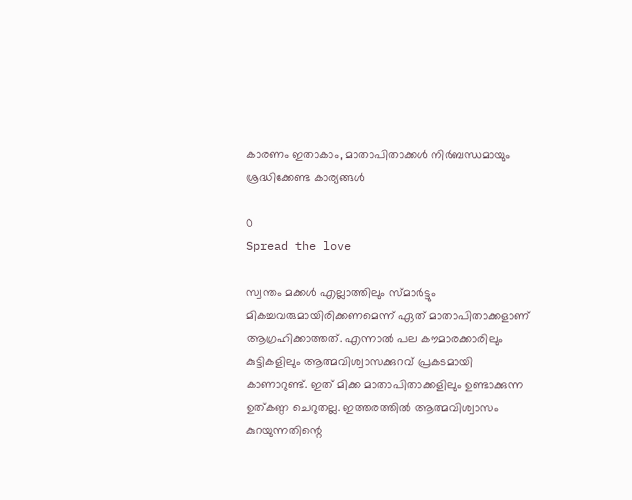കാരണം ഇതാകാം, മാതാപിതാക്കൾ നിർബന്ധമായും ശ്രദ്ധിക്കേണ്ട കാര്യങ്ങൾ

0
Spread the love

സ്വന്തം മക്കൾ എല്ലാത്തിലും സ്മാർട്ടും മികച്ചവരുമായിരിക്കണമെന്ന് ഏത് മാതാപിതാക്കളാണ് ആഗ്രഹിക്കാത്തത്. എന്നാൽ പല കൗമാരക്കാരിലും കുട്ടികളിലും ആത്മവിശ്വാസക്കുറവ് പ്രകടമായി കാണാറുണ്ട്. ഇത് മിക്ക മാതാപിതാക്കളിലും ഉണ്ടാക്കുന്ന ഉത്കണ്ഠ ചെറുതല്ല. ഇത്തരത്തിൽ ആത്മവിശ്വാസം കുറയുന്നതിന്റെ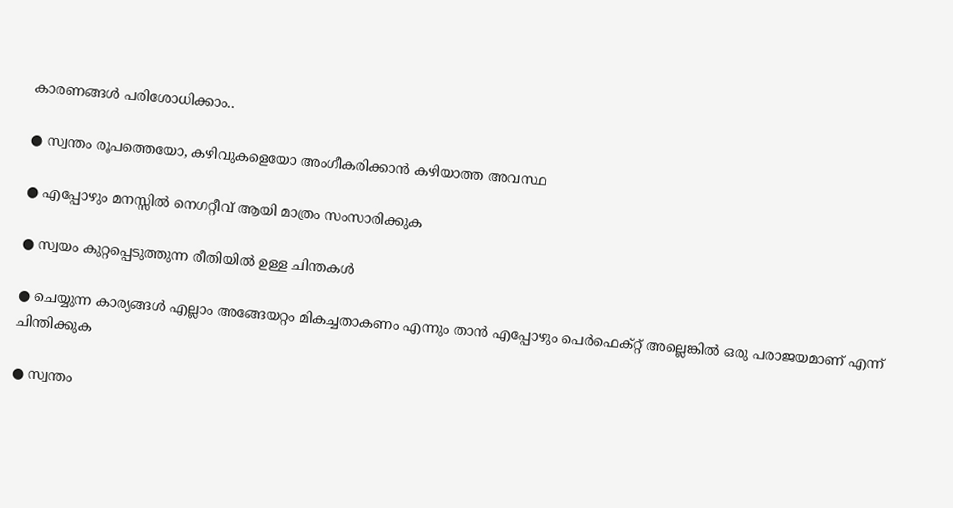കാരണങ്ങൾ പരിശോധിക്കാം..

● സ്വന്തം രൂപത്തെയോ, കഴിവുകളെയോ അംഗീകരിക്കാൻ കഴിയാത്ത അവസ്ഥ

● എപ്പോഴും മനസ്സിൽ നെഗറ്റീവ് ആയി മാത്രം സംസാരിക്കുക

● സ്വയം കുറ്റപ്പെടുത്തുന്ന രീതിയിൽ ഉള്ള ചിന്തകൾ

● ചെയ്യുന്ന കാര്യങ്ങൾ എല്ലാം അങ്ങേയറ്റം മികച്ചതാകണം എന്നും താൻ എപ്പോഴും പെർഫെക്റ്റ് അല്ലെങ്കിൽ ഒരു പരാജയമാണ് എന്ന് ചിന്തിക്കുക

● സ്വന്തം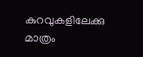കുറവുകളിലേക്കു മാത്രം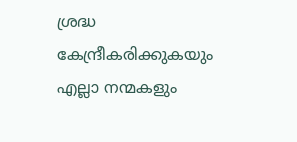ശ്രദ്ധ കേന്ദ്രീകരിക്കുകയും എല്ലാ നന്മകളും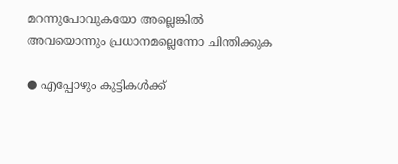മറന്നുപോവുകയോ അല്ലെങ്കിൽ അവയൊന്നും പ്രധാനമല്ലെന്നോ ചിന്തിക്കുക

● എപ്പോഴും കുട്ടികൾക്ക്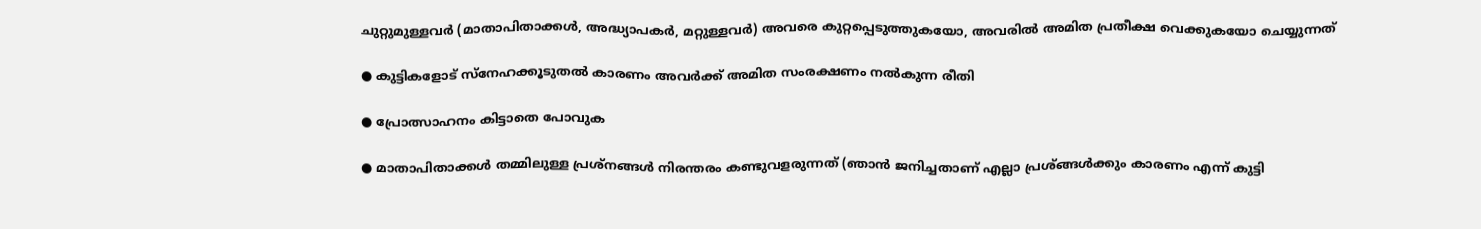ചുറ്റുമുള്ളവർ (മാതാപിതാക്കൾ, അദ്ധ്യാപകർ, മറ്റുള്ളവർ) അവരെ കുറ്റപ്പെടുത്തുകയോ, അവരിൽ അമിത പ്രതീക്ഷ വെക്കുകയോ ചെയ്യുന്നത്

● കുട്ടികളോട് സ്നേഹക്കൂടുതൽ കാരണം അവർക്ക് അമിത സംരക്ഷണം നൽകുന്ന രീതി

● പ്രോത്സാഹനം കിട്ടാതെ പോവുക

● മാതാപിതാക്കൾ തമ്മിലുള്ള പ്രശ്നങ്ങൾ നിരന്തരം കണ്ടുവളരുന്നത് (ഞാൻ ജനിച്ചതാണ് എല്ലാ പ്രശ്ങ്ങൾക്കും കാരണം എന്ന് കുട്ടി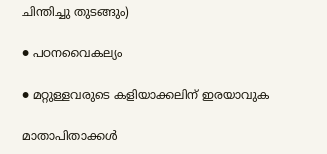ചിന്തിച്ചു തുടങ്ങും)

● പഠനവൈകല്യം

● മറ്റുള്ളവരുടെ കളിയാക്കലിന് ഇരയാവുക

മാതാപിതാക്കൾ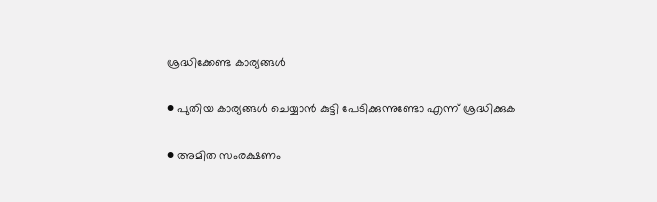ശ്രദ്ധിക്കേണ്ട കാര്യങ്ങൾ

● പുതിയ കാര്യങ്ങൾ ചെയ്യാൻ കുട്ടി പേടിക്കുന്നുണ്ടോ എന്ന് ശ്രദ്ധിക്കുക

● അമിത സംരക്ഷണം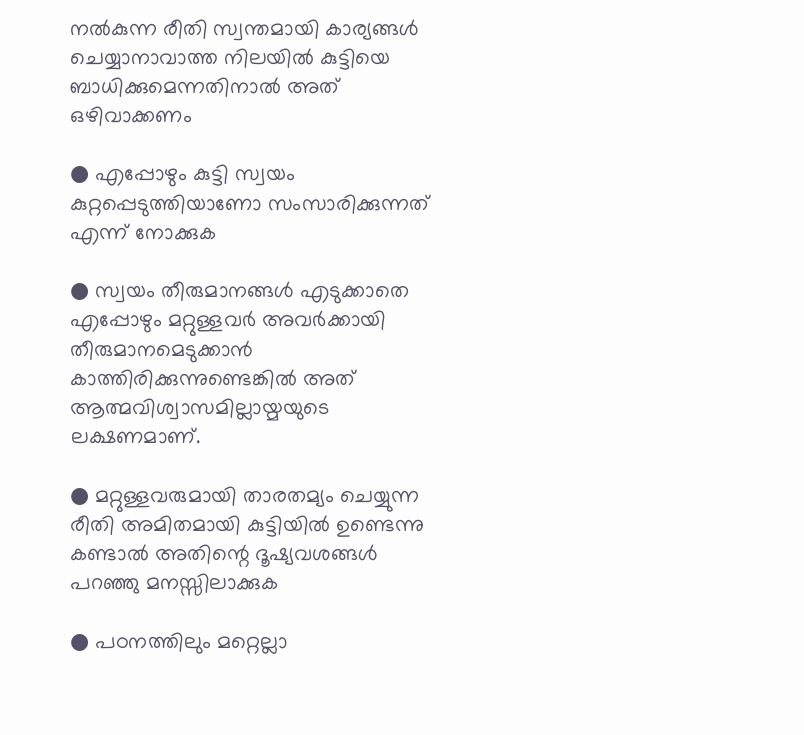നൽകുന്ന രീതി സ്വന്തമായി കാര്യങ്ങൾ ചെയ്യാനാവാത്ത നിലയിൽ കുട്ടിയെ ബാധിക്കുമെന്നതിനാൽ അത് ഒഴിവാക്കണം

● എപ്പോഴും കുട്ടി സ്വയം കുറ്റപ്പെടുത്തിയാണോ സംസാരിക്കുന്നത് എന്ന് നോക്കുക

● സ്വയം തീരുമാനങ്ങൾ എടുക്കാതെ എപ്പോഴും മറ്റുള്ളവർ അവർക്കായി തീരുമാനമെടുക്കാൻ കാത്തിരിക്കുന്നുണ്ടെങ്കിൽ അത് ആത്മവിശ്വാസമില്ലായ്മയുടെ ലക്ഷണമാണ്.

● മറ്റുള്ളവരുമായി താരതമ്യം ചെയ്യുന്ന രീതി അമിതമായി കുട്ടിയിൽ ഉണ്ടെന്നു കണ്ടാൽ അതിന്റെ ദൂഷ്യവശങ്ങൾ പറഞ്ഞു മനസ്സിലാക്കുക

● പഠനത്തിലും മറ്റെല്ലാ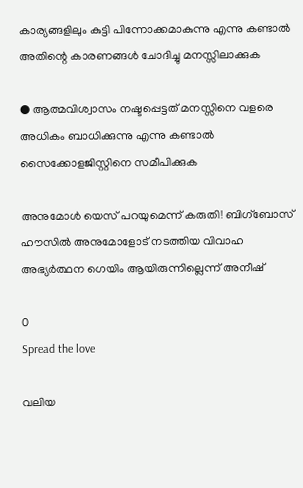കാര്യങ്ങളിലും കുട്ടി പിന്നോക്കമാകുന്നു എന്നു കണ്ടാൽ അതിന്റെ കാരണങ്ങൾ ചോദിച്ചു മനസ്സിലാക്കുക

● ആത്മവിശ്വാസം നഷ്ടപ്പെട്ടത് മനസ്സിനെ വളരെ അധികം ബാധിക്കുന്നു എന്നു കണ്ടാൽ സൈക്കോളജിസ്റ്റിനെ സമീപിക്കുക

അനുമോൾ യെസ് പറയുമെന്ന് കരുതി! ബിഗ്‌ബോസ് ഹൗസിൽ അനുമോളോട് നടത്തിയ വിവാഹ അഭ്യർത്ഥന ഗെയിം ആയിരുന്നില്ലെന്ന് അനീഷ്

0
Spread the love

വലിയ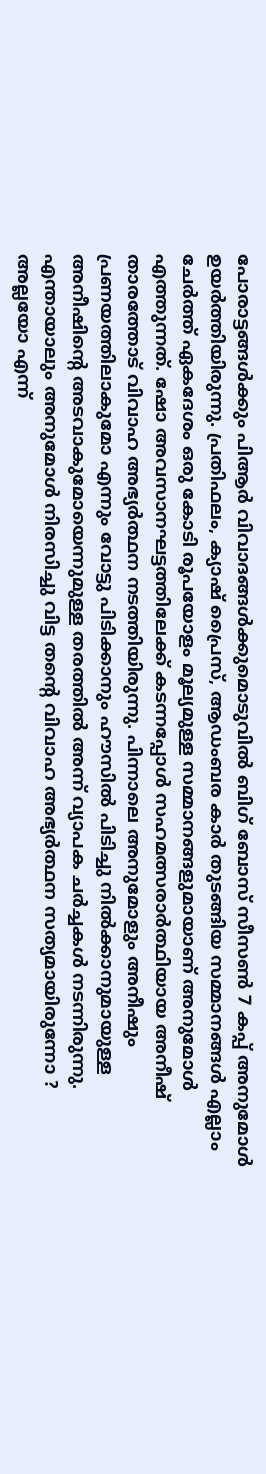പോരാട്ടങ്ങൾക്കും പിആര്‍ വിവാദങ്ങള്‍ക്കുമൊടുവിൽ ബിഗ് ബോസ് സീസൺ 7 കപ്പ് അനുമോൾ ഉയർത്തിയിരുന്നു. പ്രതിഫലം, ക്യാഷ് പ്രൈസ്, ആഡംബര കാര്‍ തുടങ്ങിയ സമ്മാനങ്ങള്‍ എല്ലാം ചേര്‍ത്ത് ഏകദേശം ഒരു കോടി രൂപയോളം മൂല്യമുള്ള സമ്മാനങ്ങളുമായാണ് അനുമോള്‍ എത്തുന്നത്. ഷോ അവസാനഘട്ടത്തിലേക്ക് കടന്നപ്പോൾ സഹമത്സരാർത്ഥിയായ അനീഷ് താരത്തോട് വിവാഹ അഭ്യർത്ഥന നടത്തിയിരുന്നു. പിന്നാലെ അനുമോളും അനീഷും പ്രണയത്തിലാകുമോ എന്നും വോട്ടു പിടിക്കാനും ഹൗസിൽ പിടിച്ചു നിൽക്കാനുമായുള്ള അനീഷിന്റെ അടവാകുമോയെന്നുമുള്ള തരത്തിൽ അന്ന് വ്യാപക ചർച്ചകൾ നടന്നിരുന്നു. എന്തായാലും അനുമോൾ നിരസിച്ചു വിട്ട തന്റെ വിവാഹ അഭ്യർത്ഥന സത്യമായിരുന്നോ ? അല്ലയോ എന്ന്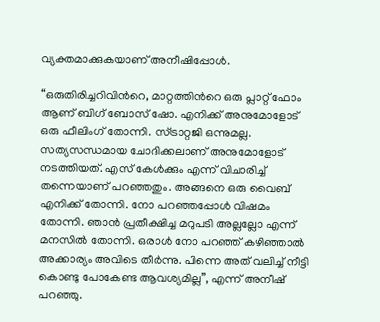വ്യക്തമാക്കുകയാണ് അനീഷിപ്പോൾ.

“ഒരുതിരിച്ചറിവിന്‍റെ, മാറ്റത്തിന്‍റെ ഒരു പ്ലാറ്റ് ഫോം ആണ് ബിഗ് ബോസ് ഷോ. എനിക്ക് അനുമോളോട് ഒരു ഫീലിംഗ് തോന്നി. സ്ട്രാറ്റജി ഒന്നുമല്ല. സത്യസന്ധമായ ചോദിക്കലാണ് അനുമോളോട് നടത്തിയത്. എസ് കേള്‍ക്കും എന്ന് വിചാരിച്ച് തന്നെയാണ് പറഞ്ഞതും. അങ്ങനെ ഒരു വൈബ് എനിക്ക് തോന്നി. നോ പറഞ്ഞപ്പോള്‍ വിഷമം തോന്നി. ഞാന്‍ പ്രതീക്ഷിച്ച മറുപടി അല്ലല്ലോ എന്ന് മനസില്‍ തോന്നി. ഒരാൾ നോ പറഞ്ഞ് കഴിഞ്ഞാൽ അക്കാര്യം അവിടെ തീർന്നു. പിന്നെ അത് വലിച്ച് നീട്ടി കൊണ്ടു പോകേണ്ട ആവശ്യമില്ല”, എന്ന് അനീഷ് പറഞ്ഞു.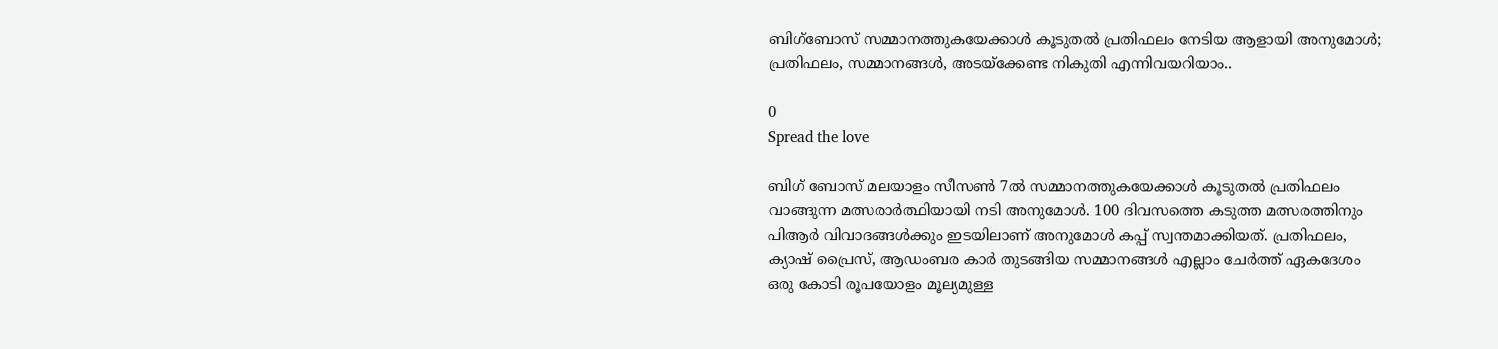ബിഗ്‌ബോസ് സമ്മാനത്തുകയേക്കാള്‍ കൂടുതല്‍ പ്രതിഫലം നേടിയ ആളായി അനുമോൾ; പ്രതിഫലം, സമ്മാനങ്ങൾ, അടയ്‌ക്കേണ്ട നികുതി എന്നിവയറിയാം..

0
Spread the love

ബിഗ് ബോസ് മലയാളം സീസണ്‍ 7ല്‍ സമ്മാനത്തുകയേക്കാള്‍ കൂടുതല്‍ പ്രതിഫലം വാങ്ങുന്ന മത്സരാര്‍ത്ഥിയായി നടി അനുമോള്‍. 100 ദിവസത്തെ കടുത്ത മത്സരത്തിനും പിആര്‍ വിവാദങ്ങള്‍ക്കും ഇടയിലാണ് അനുമോള്‍ കപ്പ് സ്വന്തമാക്കിയത്. പ്രതിഫലം, ക്യാഷ് പ്രൈസ്, ആഡംബര കാര്‍ തുടങ്ങിയ സമ്മാനങ്ങള്‍ എല്ലാം ചേര്‍ത്ത് ഏകദേശം ഒരു കോടി രൂപയോളം മൂല്യമുള്ള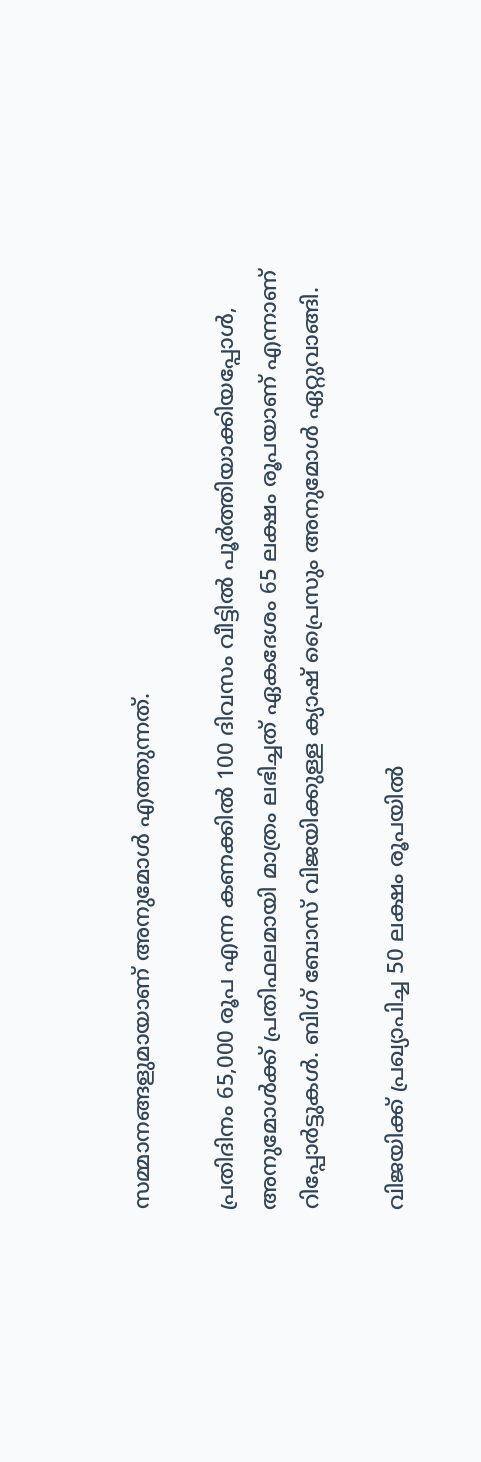സമ്മാനങ്ങളുമായാണ് അനുമോള്‍ എത്തുന്നത്.

പ്രതിദിനം 65,000 രൂപ എന്ന കണക്കില്‍ 100 ദിവസം വീട്ടില്‍ പൂര്‍ത്തിയാക്കിയപ്പോള്‍, അനുമോള്‍ക്ക് പ്രതിഫലമായി മാത്രം ലഭിച്ചത് ഏകദേശം 65 ലക്ഷം രൂപയാണ് എന്നാണ് റിപ്പോര്‍ട്ടുകള്‍. ബിഗ് ബോസ് വിജയിക്കുള്ള ക്യാഷ് പ്രൈസും അനുമോള്‍ ഏറ്റുവാങ്ങി.

വിജയിക്ക് പ്രഖ്യാപിച്ച 50 ലക്ഷം രൂപയില്‍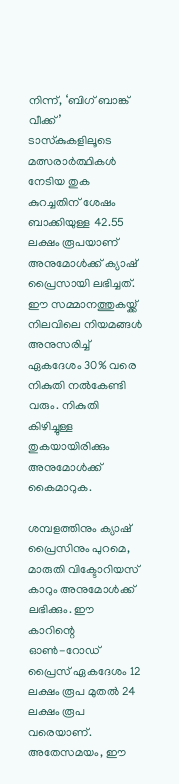നിന്ന്, ‘ബിഗ് ബാങ്ക് വീക്ക്’ ടാസ്‌കുകളിലൂടെ മത്സരാര്‍ത്ഥികള്‍ നേടിയ തുക കുറച്ചതിന് ശേഷം ബാക്കിയുള്ള 42.55 ലക്ഷം രൂപയാണ് അനുമോള്‍ക്ക് ക്യാഷ് പ്രൈസായി ലഭിച്ചത്. ഈ സമ്മാനത്തുകയ്ക്ക് നിലവിലെ നിയമങ്ങള്‍ അനുസരിച്ച് ഏകദേശം 30% വരെ നികുതി നല്‍കേണ്ടി വരും. നികുതി കിഴിച്ചുള്ള തുകയായിരിക്കും അനുമോള്‍ക്ക് കൈമാറുക.

ശമ്പളത്തിനും ക്യാഷ് പ്രൈസിനും പുറമെ, മാരുതി വിക്ടോറിയസ് കാറും അനുമോള്‍ക്ക് ലഭിക്കും. ഈ കാറിന്റെ ഓണ്‍-റോഡ് പ്രൈസ് ഏകദേശം 12 ലക്ഷം രൂപ മുതല്‍ 24 ലക്ഷം രൂപ വരെയാണ്. അതേസമയം, ഈ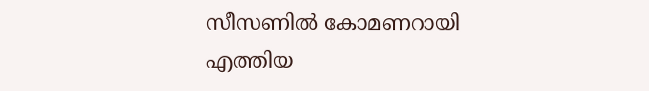സീസണില്‍ കോമണറായി എത്തിയ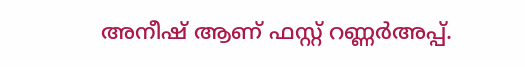അനീഷ് ആണ് ഫസ്റ്റ് റണ്ണര്‍അപ്പ്.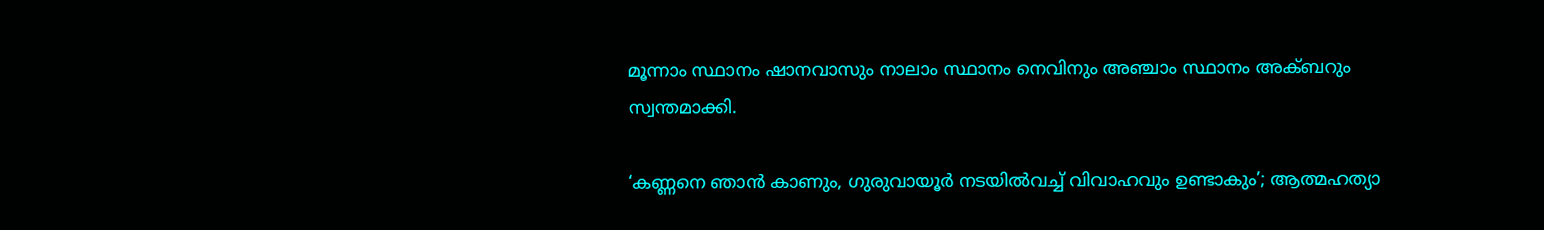മൂന്നാം സ്ഥാനം ഷാനവാസും നാലാം സ്ഥാനം നെവിനും അഞ്ചാം സ്ഥാനം അക്ബറും സ്വന്തമാക്കി.

‘കണ്ണനെ ഞാൻ കാണും, ഗുരുവായൂർ നടയിൽവച്ച് വിവാഹവും ഉണ്ടാകും’; ആത്മഹത്യാ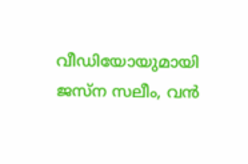വീഡിയോയുമായി ജസ്ന സലീം, വൻ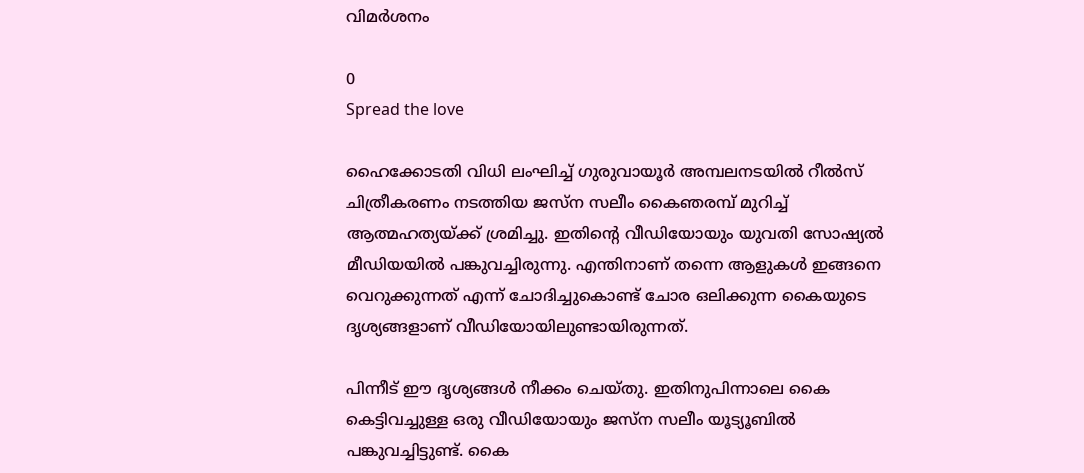വിമർശനം

0
Spread the love

ഹൈക്കോടതി വിധി ലംഘിച്ച് ഗുരുവായൂർ അമ്പലനടയിൽ റീൽസ് ചിത്രീകരണം നടത്തിയ ജസ്ന സലീം കൈഞരമ്പ് മുറിച്ച് ആത്മഹത്യയ്ക്ക് ശ്രമിച്ചു. ഇതിന്റെ വീഡിയോയും യുവതി സോഷ്യൽ മീഡിയയിൽ പങ്കുവച്ചിരുന്നു. എന്തിനാണ് തന്നെ ആളുകൾ ഇങ്ങനെ വെറുക്കുന്നത് എന്ന് ചോദിച്ചുകൊണ്ട് ചോര ഒലിക്കുന്ന കൈയുടെ ദൃശ്യങ്ങളാണ് വീഡിയോയിലുണ്ടായിരുന്നത്.

പിന്നീട് ഈ ദൃശ്യങ്ങൾ നീക്കം ചെയ്‌തു. ഇതിനുപിന്നാലെ കൈ കെട്ടിവച്ചുള്ള ഒരു വീഡിയോയും ജസ്ന സലീം യൂട്യൂബിൽ പങ്കുവച്ചിട്ടുണ്ട്. കൈ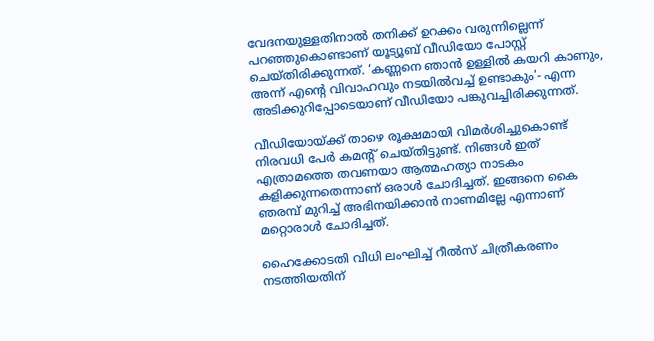വേദനയുള്ളതിനാൽ തനിക്ക് ഉറക്കം വരുന്നില്ലെന്ന് പറഞ്ഞുകൊണ്ടാണ് യൂട്യൂബ് വീഡിയോ പോസ്റ്റ് ചെയ്തിരിക്കുന്നത്. ‘കണ്ണനെ ഞാൻ ഉള്ളിൽ കയറി കാണും, അന്ന് എന്റെ വിവാഹവും നടയിൽവച്ച് ഉണ്ടാകും’- എന്ന അടിക്കുറിപ്പോടെയാണ് വീഡിയോ പങ്കുവച്ചിരിക്കുന്നത്.

വീഡിയോയ്ക്ക് താഴെ രൂക്ഷമായി വിമർശിച്ചുകൊണ്ട് നിരവധി പേർ കമന്റ് ചെയ്‌തിട്ടുണ്ട്. നിങ്ങൾ ഇത് എത്രാമത്തെ തവണയാ ആത്മഹത്യാ നാടകം കളിക്കുന്നതെന്നാണ് ഒരാൾ ചോദിച്ചത്. ഇങ്ങനെ കൈ ഞരമ്പ് മുറിച്ച് അഭിനയിക്കാൻ നാണമില്ലേ എന്നാണ് മറ്റൊരാൾ ചോദിച്ചത്.

ഹൈക്കോടതി വിധി ലംഘിച്ച് റീൽസ് ചിത്രീകരണം നടത്തിയതിന്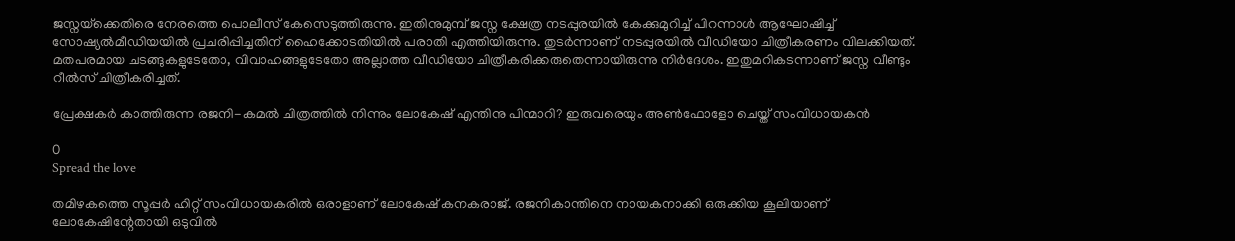ജസ്നയ്‌ക്കെതിരെ നേരത്തെ പൊലീസ് കേസെടുത്തിരുന്നു. ഇതിനുമുമ്പ് ജസ്ന ക്ഷേത്ര നടപ്പുരയിൽ കേക്കുമുറിച്ച് പിറന്നാൾ ആഘോഷിച്ച് സോഷ്യൽമീഡിയയിൽ പ്രചരിപ്പിച്ചതിന് ഹൈക്കോടതിയിൽ പരാതി എത്തിയിരുന്നു. തുടർന്നാണ് നടപ്പുരയിൽ വീഡിയോ ചിത്രീകരണം വിലക്കിയത്. മതപരമായ ചടങ്ങുകളുടേതോ, വിവാഹങ്ങളുടേതോ അല്ലാത്ത വീഡിയോ ചിത്രീകരിക്കരുതെന്നായിരുന്നു നിർദേശം. ഇതുമറികടന്നാണ് ജസ്ന വീണ്ടും റീൽസ് ചിത്രീകരിച്ചത്.

പ്രേക്ഷകർ കാത്തിരുന്ന രജനി-കമൽ ചിത്രത്തിൽ നിന്നും ലോകേഷ് എന്തിനു പിന്മാറി? ഇരുവരെയും അൺഫോളോ ചെയ്ത് സംവിധായകൻ

0
Spread the love

തമിഴകത്തെ സൂപ്പർ ഹിറ്റ് സംവിധായകരിൽ ഒരാളാണ് ലോകേഷ് കനകരാജ്. രജനികാന്തിനെ നായകനാക്കി ഒരുക്കിയ കൂലിയാണ് ലോകേഷിന്റേതായി ഒടുവിൽ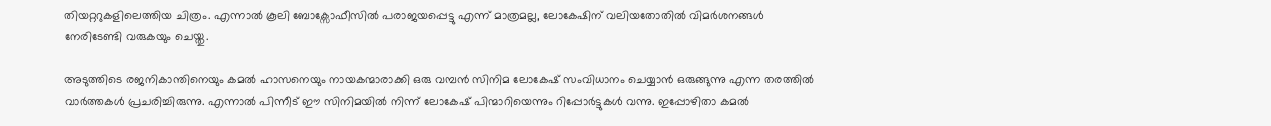തിയറ്ററുകളിലെത്തിയ ചിത്രം. എന്നാൽ കൂലി ബോക്സോഫീസിൽ പരാജയപ്പെട്ടു എന്ന് മാത്രമല്ല, ലോകേഷിന് വലിയതോതിൽ വിമർശനങ്ങൾ നേരിടേണ്ടി വരുകയും ചെയ്തു.

അടുത്തിടെ രജനികാന്തിനെയും കമൽ ഹാസനെയും നായകന്മാരാക്കി ഒരു വമ്പൻ സിനിമ ലോകേഷ് സംവിധാനം ചെയ്യാൻ ഒരുങ്ങുന്നു എന്ന തരത്തിൽ വാർത്തകൾ പ്രചരിച്ചിരുന്നു. എന്നാൽ പിന്നീട് ഈ സിനിമയിൽ നിന്ന് ലോകേഷ് പിന്മാറിയെന്നും റിപ്പോർട്ടുകൾ വന്നു. ഇപ്പോഴിതാ കമൽ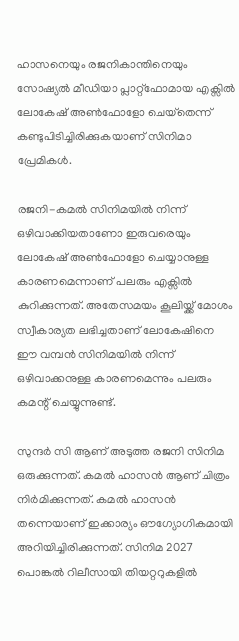ഹാസനെയും രജനികാന്തിനെയും സോഷ്യൽ മീഡിയാ പ്ലാറ്റ്ഫോമായ എക്സിൽ ലോകേഷ് അൺഫോളോ ചെയ്‌തെന്ന് കണ്ടുപിടിച്ചിരിക്കുകയാണ് സിനിമാ പ്രേമികൾ.

രജനി-കമൽ സിനിമയിൽ നിന്ന് ഒഴിവാക്കിയതാണോ ഇരുവരെയും ലോകേഷ് അൺഫോളോ ചെയ്യാനുള്ള കാരണമെന്നാണ് പലരും എക്സിൽ കുറിക്കുന്നത്. അതേസമയം കൂലിയ്ക്ക് മോശം സ്വീകാര്യത ലഭിച്ചതാണ് ലോകേഷിനെ ഈ വമ്പൻ സിനിമയിൽ നിന്ന് ഒഴിവാക്കനുള്ള കാരണമെന്നും പലരും കമന്റ് ചെയ്യുന്നുണ്ട്.

സുന്ദർ സി ആണ് അടുത്ത രജനി സിനിമ ഒരുക്കുന്നത്. കമൽ ഹാസൻ ആണ് ചിത്രം നിർമിക്കുന്നത്. കമൽ ഹാസൻ തന്നെയാണ് ഇക്കാര്യം ഔഗ്യോഗികമായി അറിയിച്ചിരിക്കുന്നത്. സിനിമ 2027 പൊങ്കൽ റിലീസായി തിയറ്ററുകളിൽ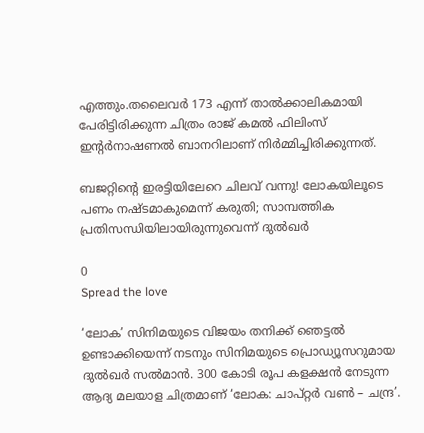എത്തും.തലൈവർ 173 എന്ന് താൽക്കാലികമായി പേരിട്ടിരിക്കുന്ന ചിത്രം രാജ് കമൽ ഫിലിംസ് ഇന്റർനാഷണൽ ബാനറിലാണ് നിർമ്മിച്ചിരിക്കുന്നത്.

ബജറ്റിന്റെ ഇരട്ടിയിലേറെ ചിലവ് വന്നു! ലോകയിലൂടെ പണം നഷ്ടമാകുമെന്ന് കരുതി; സാമ്പത്തിക പ്രതിസന്ധിയിലായിരുന്നുവെന്ന് ദുല്‍ഖര്‍

0
Spread the love

‘ലോക’ സിനിമയുടെ വിജയം തനിക്ക് ഞെട്ടല്‍ ഉണ്ടാക്കിയെന്ന് നടനും സിനിമയുടെ പ്രൊഡ്യൂസറുമായ ദുല്‍ഖര്‍ സല്‍മാന്‍. 300 കോടി രൂപ കളക്ഷന്‍ നേടുന്ന ആദ്യ മലയാള ചിത്രമാണ് ‘ലോക: ചാപ്റ്റര്‍ വണ്‍ – ചന്ദ്ര’.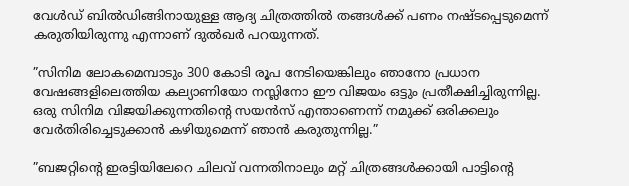വേള്‍ഡ് ബില്‍ഡിങ്ങിനായുള്ള ആദ്യ ചിത്രത്തില്‍ തങ്ങള്‍ക്ക് പണം നഷ്ടപ്പെടുമെന്ന് കരുതിയിരുന്നു എന്നാണ് ദുല്‍ഖര്‍ പറയുന്നത്.

”സിനിമ ലോകമെമ്പാടും 300 കോടി രൂപ നേടിയെങ്കിലും ഞാനോ പ്രധാന വേഷങ്ങളിലെത്തിയ കല്യാണിയോ നസ്ലിനോ ഈ വിജയം ഒട്ടും പ്രതീക്ഷിച്ചിരുന്നില്ല. ഒരു സിനിമ വിജയിക്കുന്നതിന്റെ സയന്‍സ് എന്താണെന്ന് നമുക്ക് ഒരിക്കലും വേര്‍തിരിച്ചെടുക്കാന്‍ കഴിയുമെന്ന് ഞാന്‍ കരുതുന്നില്ല.”

”ബജറ്റിന്റെ ഇരട്ടിയിലേറെ ചിലവ് വന്നതിനാലും മറ്റ് ചിത്രങ്ങള്‍ക്കായി പാട്ടിന്റെ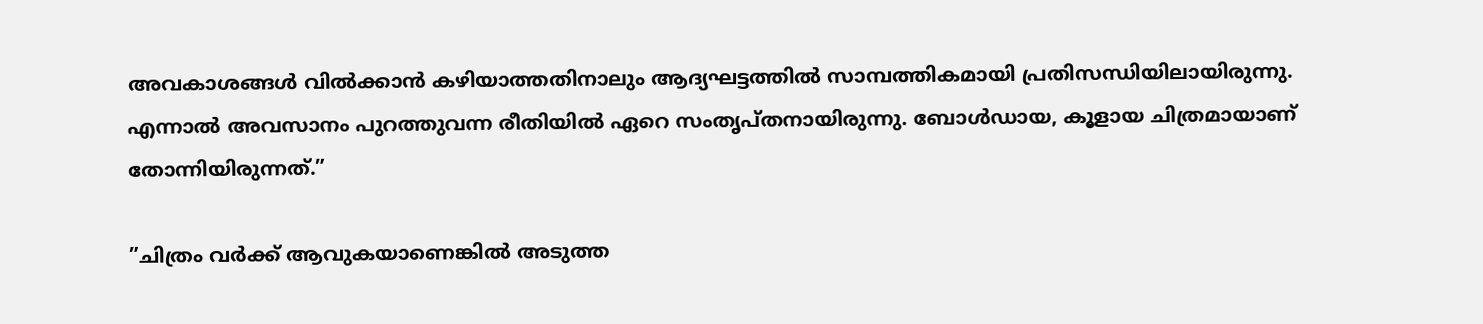അവകാശങ്ങള്‍ വില്‍ക്കാന്‍ കഴിയാത്തതിനാലും ആദ്യഘട്ടത്തില്‍ സാമ്പത്തികമായി പ്രതിസന്ധിയിലായിരുന്നു. എന്നാല്‍ അവസാനം പുറത്തുവന്ന രീതിയില്‍ ഏറെ സംതൃപ്തനായിരുന്നു. ബോള്‍ഡായ, കൂളായ ചിത്രമായാണ് തോന്നിയിരുന്നത്.”

”ചിത്രം വര്‍ക്ക് ആവുകയാണെങ്കില്‍ അടുത്ത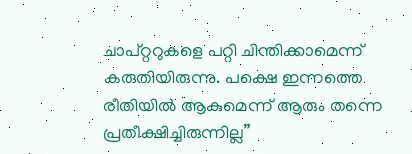ചാപ്റ്ററുകളെ പറ്റി ചിന്തിക്കാമെന്ന് കരുതിയിരുന്നു. പക്ഷെ ഇന്നത്തെ രീതിയില്‍ ആകുമെന്ന് ആരും തന്നെ പ്രതീക്ഷിച്ചിരുന്നില്ല”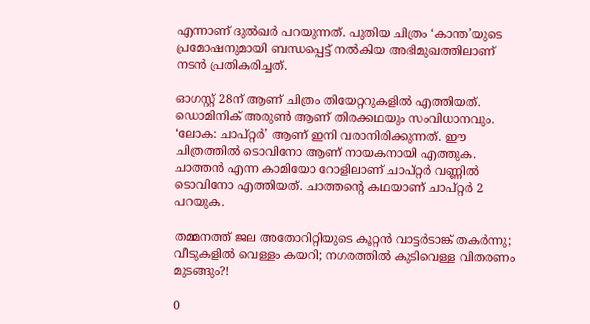എന്നാണ് ദുല്‍ഖര്‍ പറയുന്നത്. പുതിയ ചിത്രം ‘കാന്ത’യുടെ പ്രമോഷനുമായി ബന്ധപ്പെട്ട് നല്‍കിയ അഭിമുഖത്തിലാണ് നടന്‍ പ്രതികരിച്ചത്.

ഓഗസ്റ്റ് 28ന് ആണ് ചിത്രം തിയേറ്ററുകളില്‍ എത്തിയത്. ഡൊമിനിക് അരുണ്‍ ആണ് തിരക്കഥയും സംവിധാനവും. ‘ലോക: ചാപ്റ്റര്‍’ ആണ് ഇനി വരാനിരിക്കുന്നത്. ഈ ചിത്രത്തില്‍ ടൊവിനോ ആണ് നായകനായി എത്തുക. ചാത്തന്‍ എന്ന കാമിയോ റോളിലാണ് ചാപ്റ്റര്‍ വണ്ണില്‍ ടൊവിനോ എത്തിയത്. ചാത്തന്റെ കഥയാണ് ചാപ്റ്റര്‍ 2 പറയുക.

തമ്മനത്ത് ജല അതോറിറ്റിയുടെ കൂറ്റൻ വാട്ടർടാങ്ക് തകർന്നു; വീടുകളില്‍ വെള്ളം കയറി; നഗരത്തില്‍ കുടിവെള്ള വിതരണം മുടങ്ങും?!

0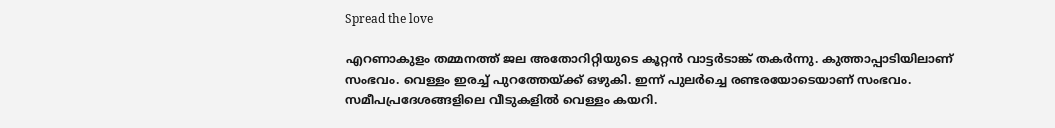Spread the love

എറണാകുളം തമ്മനത്ത് ജല അതോറിറ്റിയുടെ കൂറ്റന്‍ വാട്ടര്‍ടാങ്ക് തകര്‍ന്നു. കുത്താപ്പാടിയിലാണ് സംഭവം. വെള്ളം ഇരച്ച് പുറത്തേയ്ക്ക് ഒഴുകി. ഇന്ന് പുലര്‍ച്ചെ രണ്ടരയോടെയാണ് സംഭവം. സമീപപ്രദേശങ്ങളിലെ വീടുകളില്‍ വെള്ളം കയറി.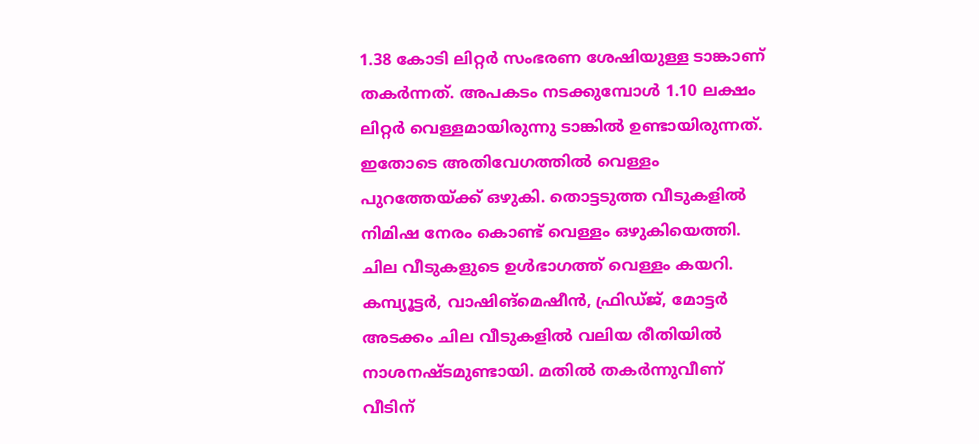1.38 കോടി ലിറ്റര്‍ സംഭരണ ശേഷിയുള്ള ടാങ്കാണ് തകര്‍ന്നത്. അപകടം നടക്കുമ്പോള്‍ 1.10 ലക്ഷം ലിറ്റര്‍ വെള്ളമായിരുന്നു ടാങ്കില്‍ ഉണ്ടായിരുന്നത്. ഇതോടെ അതിവേഗത്തില്‍ വെള്ളം പുറത്തേയ്ക്ക് ഒഴുകി. തൊട്ടടുത്ത വീടുകളില്‍ നിമിഷ നേരം കൊണ്ട് വെള്ളം ഒഴുകിയെത്തി. ചില വീടുകളുടെ ഉള്‍ഭാഗത്ത് വെള്ളം കയറി. കമ്പ്യൂട്ടര്‍, വാഷിങ്‌മെഷീന്‍, ഫ്രിഡ്ജ്, മോട്ടര്‍ അടക്കം ചില വീടുകളില്‍ വലിയ രീതിയില്‍ നാശനഷ്ടമുണ്ടായി. മതില്‍ തകര്‍ന്നുവീണ് വീടിന്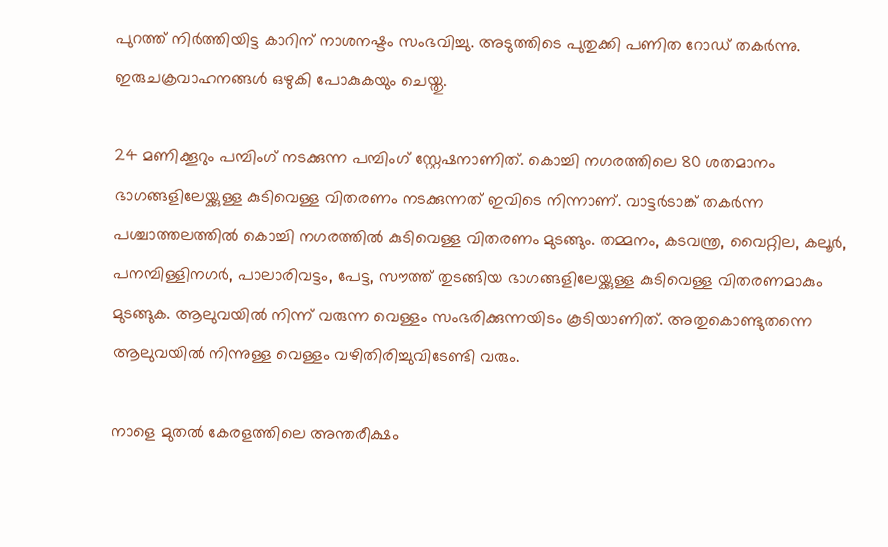പുറത്ത് നിര്‍ത്തിയിട്ട കാറിന് നാശനഷ്ടം സംഭവിച്ചു. അടുത്തിടെ പുതുക്കി പണിത റോഡ് തകര്‍ന്നു. ഇരുചക്രവാഹനങ്ങള്‍ ഒഴുകി പോകുകയും ചെയ്തു.

24 മണിക്കൂറും പമ്പിംഗ് നടക്കുന്ന പമ്പിംഗ് സ്റ്റേഷനാണിത്. കൊച്ചി നഗരത്തിലെ 80 ശതമാനം ഭാഗങ്ങളിലേയ്ക്കുള്ള കുടിവെള്ള വിതരണം നടക്കുന്നത് ഇവിടെ നിന്നാണ്. വാട്ടര്‍ടാങ്ക് തകര്‍ന്ന പശ്ചാത്തലത്തില്‍ കൊച്ചി നഗരത്തില്‍ കുടിവെള്ള വിതരണം മുടങ്ങും. തമ്മനം, കടവന്ത്ര, വൈറ്റില, കലൂര്‍, പനമ്പിള്ളിനഗര്‍, പാലാരിവട്ടം, പേട്ട, സൗത്ത് തുടങ്ങിയ ഭാഗങ്ങളിലേയ്ക്കുള്ള കുടിവെള്ള വിതരണമാകും മുടങ്ങുക. ആലുവയില്‍ നിന്ന് വരുന്ന വെള്ളം സംഭരിക്കുന്നയിടം കൂടിയാണിത്. അതുകൊണ്ടുതന്നെ ആലുവയില്‍ നിന്നുള്ള വെള്ളം വഴിതിരിച്ചുവിടേണ്ടി വരും.

നാളെ മുതൽ കേരളത്തിലെ അന്തരീക്ഷം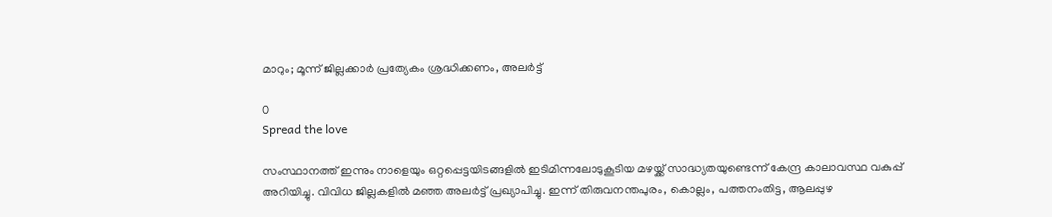മാറും; മൂന്ന് ജില്ലക്കാർ പ്രത്യേകം ശ്രദ്ധിക്കണം, അലർട്ട്

0
Spread the love

സംസ്ഥാനത്ത് ഇന്നും നാളെയും ഒറ്റപ്പെട്ടയിടങ്ങളിൽ ഇടിമിന്നലോടുകൂടിയ മഴയ്ക്ക് സാദ്ധ്യതയുണ്ടെന്ന് കേന്ദ്ര കാലാവസ്ഥ വകുപ്പ് അറിയിച്ചു. വിവിധ ജില്ലകളിൽ മഞ്ഞ അലർട്ട് പ്രഖ്യാപിച്ചു. ഇന്ന് തിരുവനന്തപുരം, കൊല്ലം, പത്തനംതിട്ട, ആലപ്പുഴ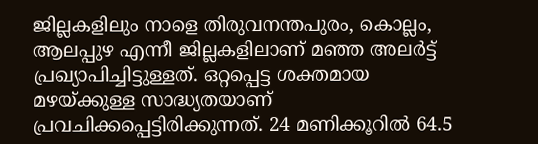ജില്ലകളിലും നാളെ തിരുവനന്തപുരം, കൊല്ലം, ആലപ്പുഴ എന്നീ ജില്ലകളിലാണ് മഞ്ഞ അലർട്ട് പ്രഖ്യാപിച്ചിട്ടുള്ളത്. ഒറ്റപ്പെട്ട ശക്തമായ മഴയ്ക്കുള്ള സാദ്ധ്യതയാണ് പ്രവചിക്കപ്പെട്ടിരിക്കുന്നത്. 24 മണിക്കൂറിൽ 64.5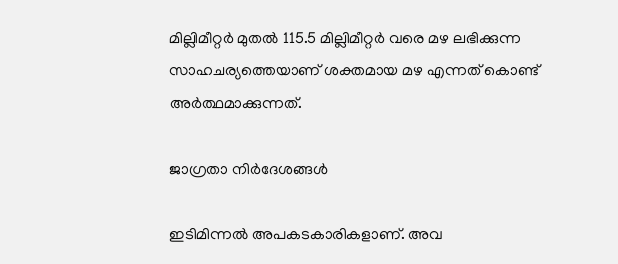മില്ലിമീറ്റർ മുതൽ 115.5 മില്ലിമീറ്റർ വരെ മഴ ലഭിക്കുന്ന സാഹചര്യത്തെയാണ് ശക്തമായ മഴ എന്നത് കൊണ്ട് അർത്ഥമാക്കുന്നത്.

ജാഗ്രതാ നിർദേശങ്ങൾ

ഇടിമിന്നൽ അപകടകാരികളാണ്. അവ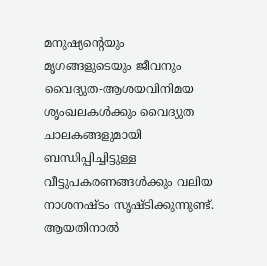മനുഷ്യന്റെയും മൃഗങ്ങളുടെയും ജീവനും വൈദ്യുത-ആശയവിനിമയ ശൃംഖലകൾക്കും വൈദ്യുത ചാലകങ്ങളുമായി ബന്ധിപ്പിച്ചിട്ടുള്ള വീട്ടുപകരണങ്ങൾക്കും വലിയ നാശനഷ്ടം സൃഷ്ടിക്കുന്നുണ്ട്. ആയതിനാൽ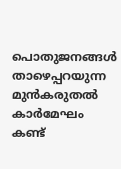പൊതുജനങ്ങൾ താഴെപ്പറയുന്ന മുൻകരുതൽ കാർമേഘം കണ്ട്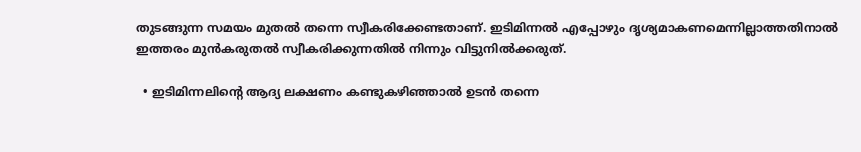തുടങ്ങുന്ന സമയം മുതൽ തന്നെ സ്വീകരിക്കേണ്ടതാണ്. ഇടിമിന്നൽ എപ്പോഴും ദൃശ്യമാകണമെന്നില്ലാത്തതിനാൽ ഇത്തരം മുൻകരുതൽ സ്വീകരിക്കുന്നതിൽ നിന്നും വിട്ടുനിൽക്കരുത്.

  • ഇടിമിന്നലിന്റെ ആദ്യ ലക്ഷണം കണ്ടുകഴിഞ്ഞാൽ ഉടൻ തന്നെ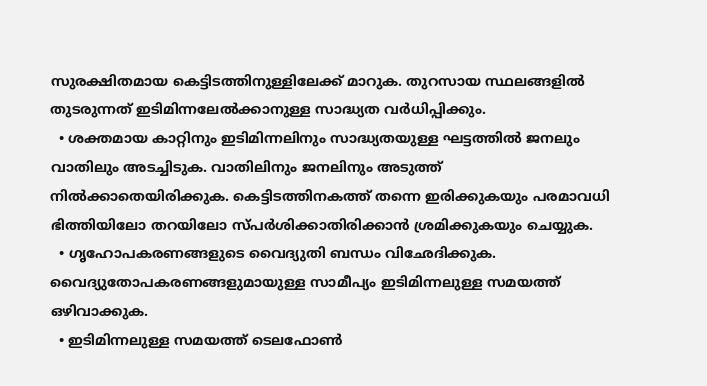സുരക്ഷിതമായ കെട്ടിടത്തിനുള്ളിലേക്ക്‌ മാറുക. തുറസായ സ്ഥലങ്ങളിൽ തുടരുന്നത് ഇടിമിന്നലേൽക്കാനുള്ള സാദ്ധ്യത വർധിപ്പിക്കും.
  • ശക്തമായ കാറ്റിനും ഇടിമിന്നലിനും സാദ്ധ്യതയുള്ള ഘട്ടത്തിൽ ജനലും വാതിലും അടച്ചിടുക. വാതിലിനും ജനലിനും അടുത്ത് നിൽക്കാതെയിരിക്കുക. കെട്ടിടത്തിനകത്ത് തന്നെ ഇരിക്കുകയും പരമാവധി ഭിത്തിയിലോ തറയിലോ സ്പർശിക്കാതിരിക്കാൻ ശ്രമിക്കുകയും ചെയ്യുക.
  • ഗൃഹോപകരണങ്ങളുടെ വൈദ്യുതി ബന്ധം വിഛേദിക്കുക. വൈദ്യുതോപകരണങ്ങളുമായുള്ള സാമീപ്യം ഇടിമിന്നലുള്ള സമയത്ത് ഒഴിവാക്കുക.
  • ഇടിമിന്നലുള്ള സമയത്ത് ടെലഫോൺ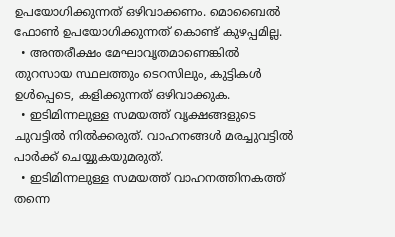ഉപയോഗിക്കുന്നത് ഒഴിവാക്കണം. മൊബൈൽ ഫോൺ ഉപയോഗിക്കുന്നത് കൊണ്ട് കുഴപ്പമില്ല.
  • അന്തരീക്ഷം മേഘാവൃതമാണെങ്കിൽ തുറസായ സ്ഥലത്തും ടെറസിലും, കുട്ടികൾ ഉൾപ്പെടെ, കളിക്കുന്നത് ഒഴിവാക്കുക.
  • ഇടിമിന്നലുള്ള സമയത്ത് വൃക്ഷങ്ങളുടെ ചുവട്ടിൽ നിൽക്കരുത്‌. വാഹനങ്ങൾ മരച്ചുവട്ടിൽ പാർക്ക് ചെയ്യുകയുമരുത്.
  • ഇടിമിന്നലുള്ള സമയത്ത് വാഹനത്തിനകത്ത് തന്നെ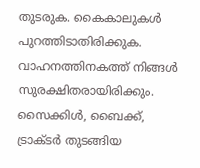തുടരുക. കൈകാലുകൾ പുറത്തിടാതിരിക്കുക. വാഹനത്തിനകത്ത് നിങ്ങൾ സുരക്ഷിതരായിരിക്കും. സൈക്കിൾ, ബൈക്ക്, ട്രാക്ടർ തുടങ്ങിയ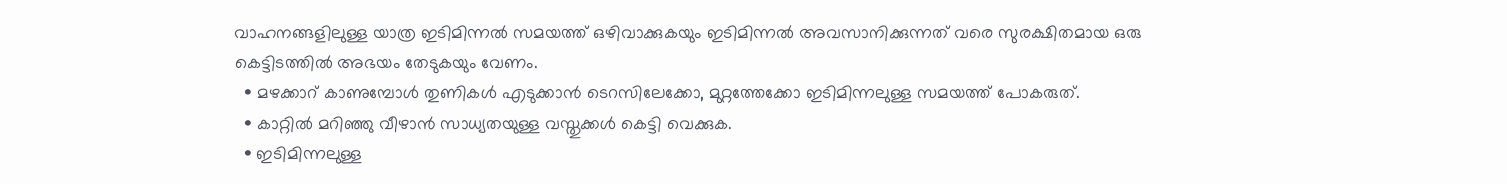വാഹനങ്ങളിലുള്ള യാത്ര ഇടിമിന്നൽ സമയത്ത് ഒഴിവാക്കുകയും ഇടിമിന്നൽ അവസാനിക്കുന്നത് വരെ സുരക്ഷിതമായ ഒരു കെട്ടിടത്തിൽ അഭയം തേടുകയും വേണം.
  • മഴക്കാറ് കാണുമ്പോൾ തുണികൾ എടുക്കാൻ ടെറസിലേക്കോ, മുറ്റത്തേക്കോ ഇടിമിന്നലുള്ള സമയത്ത് പോകരുത്.
  • കാറ്റിൽ മറിഞ്ഞു വീഴാൻ സാധ്യതയുള്ള വസ്തുക്കൾ കെട്ടി വെക്കുക.
  • ഇടിമിന്നലുള്ള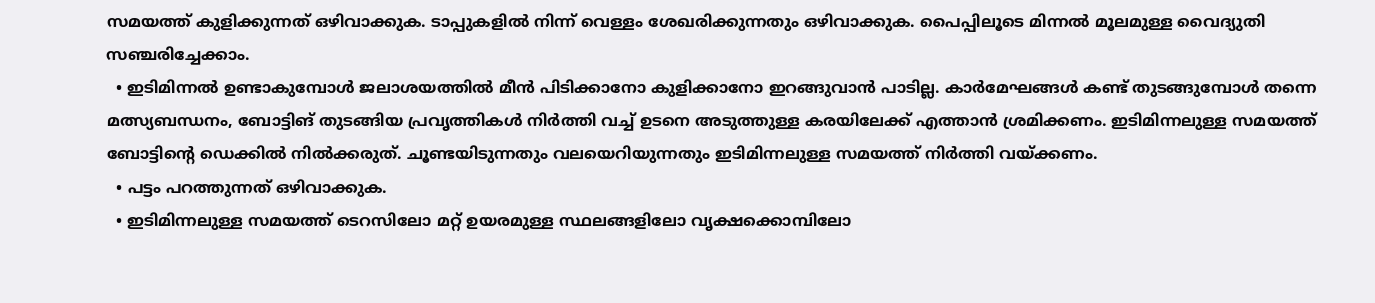സമയത്ത് കുളിക്കുന്നത്‌ ഒഴിവാക്കുക. ടാപ്പുകളിൽ നിന്ന് വെള്ളം ശേഖരിക്കുന്നതും ഒഴിവാക്കുക. പൈപ്പിലൂടെ മിന്നൽ മൂലമുള്ള വൈദ്യുതി സഞ്ചരിച്ചേക്കാം.
  • ഇടിമിന്നൽ ഉണ്ടാകുമ്പോൾ ജലാശയത്തിൽ മീൻ പിടിക്കാനോ കുളിക്കാനോ ഇറങ്ങുവാൻ പാടില്ല. കാർമേഘങ്ങൾ കണ്ട് തുടങ്ങുമ്പോൾ തന്നെ മത്സ്യബന്ധനം, ബോട്ടിങ് തുടങ്ങിയ പ്രവൃത്തികൾ നിർത്തി വച്ച് ഉടനെ അടുത്തുള്ള കരയിലേക്ക് എത്താൻ ശ്രമിക്കണം. ഇടിമിന്നലുള്ള സമയത്ത് ബോട്ടിന്റെ ഡെക്കിൽ നിൽക്കരുത്. ചൂണ്ടയിടുന്നതും വലയെറിയുന്നതും ഇടിമിന്നലുള്ള സമയത്ത് നിർത്തി വയ്ക്കണം.
  • പട്ടം പറത്തുന്നത് ഒഴിവാക്കുക.
  • ഇടിമിന്നലുള്ള സമയത്ത്‌ ടെറസിലോ മറ്റ്‌ ഉയരമുള്ള സ്ഥലങ്ങളിലോ വൃക്ഷക്കൊമ്പിലോ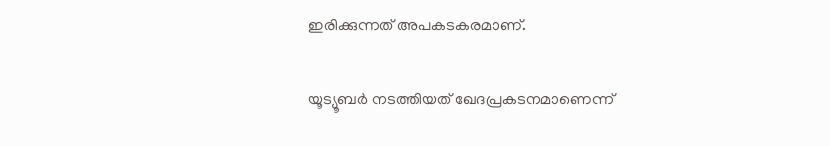ഇരിക്കുന്നത്‌ അപകടകരമാണ്‌.

യൂട്യൂബര്‍ നടത്തിയത് ഖേദപ്രകടനമാണെന്ന്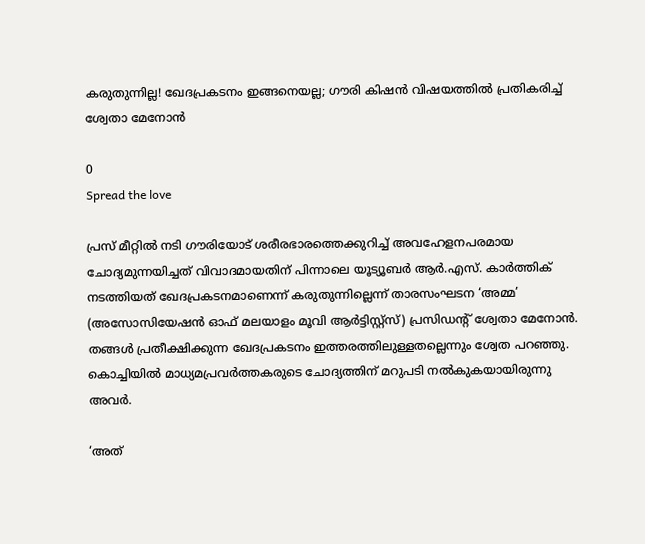കരുതുന്നില്ല! ഖേദപ്രകടനം ഇങ്ങനെയല്ല; ഗൗരി കിഷന്‍ വിഷയത്തിൽ പ്രതികരിച്ച് ശ്വേതാ മേനോന്‍

0
Spread the love

പ്രസ് മീറ്റിൽ നടി ഗൗരിയോട് ശരീരഭാരത്തെക്കുറിച്ച് അവഹേളനപരമായ ചോദ്യമുന്നയിച്ചത് വിവാദമായതിന് പിന്നാലെ യൂട്യൂബര്‍ ആര്‍.എസ്. കാര്‍ത്തിക് നടത്തിയത് ഖേദപ്രകടനമാണെന്ന് കരുതുന്നില്ലെന്ന് താരസംഘടന ‘അമ്മ’ (അസോസിയേഷന്‍ ഓഫ് മലയാളം മൂവി ആര്‍ട്ടിസ്റ്റ്‌സ്) പ്രസിഡന്റ് ശ്വേതാ മേനോന്‍. തങ്ങള്‍ പ്രതീക്ഷിക്കുന്ന ഖേദപ്രകടനം ഇത്തരത്തിലുള്ളതല്ലെന്നും ശ്വേത പറഞ്ഞു. കൊച്ചിയില്‍ മാധ്യമപ്രവര്‍ത്തകരുടെ ചോദ്യത്തിന് മറുപടി നല്‍കുകയായിരുന്നു അവര്‍.

‘അത്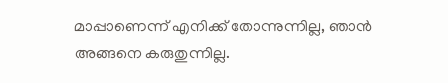മാപ്പാണെന്ന് എനിക്ക് തോന്നുന്നില്ല, ഞാന്‍ അങ്ങനെ കരുതുന്നില്ല.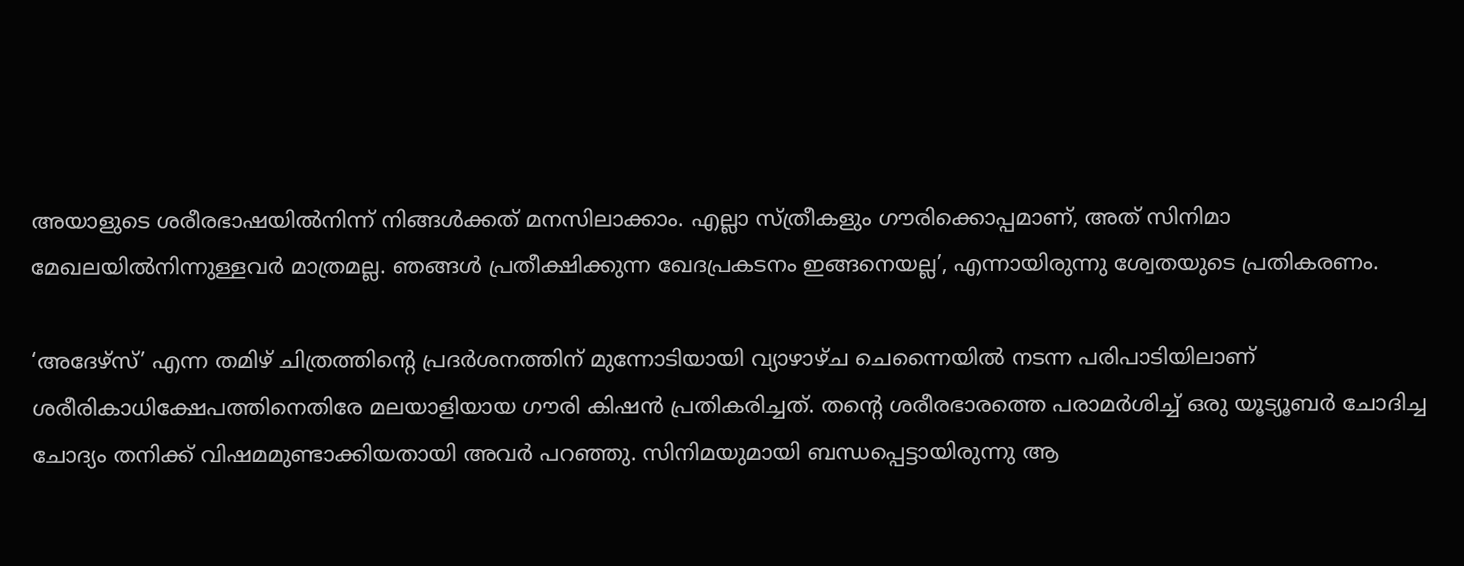അയാളുടെ ശരീരഭാഷയില്‍നിന്ന് നിങ്ങള്‍ക്കത് മനസിലാക്കാം. എല്ലാ സ്ത്രീകളും ഗൗരിക്കൊപ്പമാണ്, അത് സിനിമാ മേഖലയില്‍നിന്നുള്ളവര്‍ മാത്രമല്ല. ഞങ്ങള്‍ പ്രതീക്ഷിക്കുന്ന ഖേദപ്രകടനം ഇങ്ങനെയല്ല’, എന്നായിരുന്നു ശ്വേതയുടെ പ്രതികരണം.

‘അദേഴ്‌സ്’ എന്ന തമിഴ് ചിത്രത്തിന്റെ പ്രദര്‍ശനത്തിന് മുന്നോടിയായി വ്യാഴാഴ്ച ചെന്നൈയില്‍ നടന്ന പരിപാടിയിലാണ് ശരീരികാധിക്ഷേപത്തിനെതിരേ മലയാളിയായ ഗൗരി കിഷന്‍ പ്രതികരിച്ചത്. തന്റെ ശരീരഭാരത്തെ പരാമര്‍ശിച്ച് ഒരു യൂട്യൂബര്‍ ചോദിച്ച ചോദ്യം തനിക്ക് വിഷമമുണ്ടാക്കിയതായി അവര്‍ പറഞ്ഞു. സിനിമയുമായി ബന്ധപ്പെട്ടായിരുന്നു ആ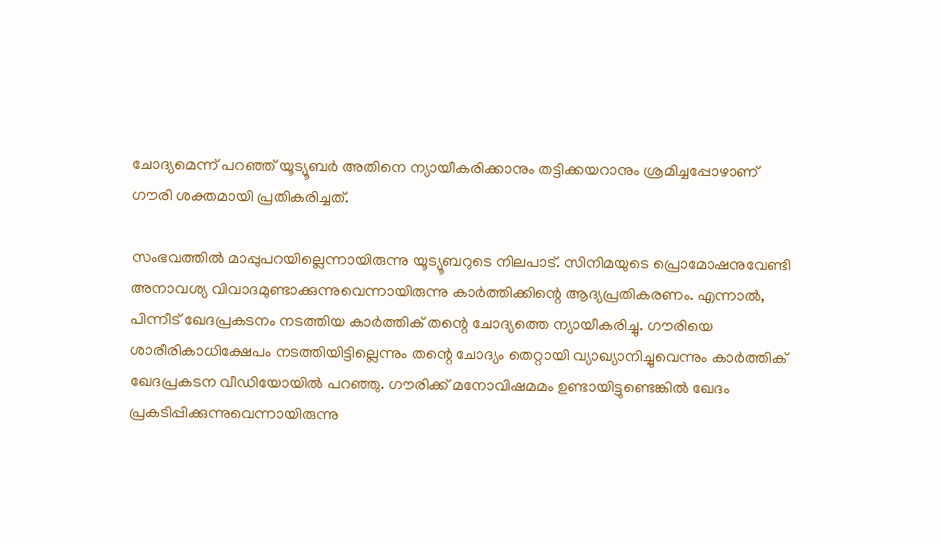ചോദ്യമെന്ന് പറഞ്ഞ് യൂട്യൂബര്‍ അതിനെ ന്യായീകരിക്കാനും തട്ടിക്കയറാനും ശ്രമിച്ചപ്പോഴാണ് ഗൗരി ശക്തമായി പ്രതികരിച്ചത്.

സംഭവത്തില്‍ മാപ്പുപറയില്ലെന്നായിരുന്നു യൂട്യൂബറുടെ നിലപാട്. സിനിമയുടെ പ്രൊമോഷനുവേണ്ടി അനാവശ്യ വിവാദമുണ്ടാക്കുന്നുവെന്നായിരുന്നു കാര്‍ത്തിക്കിന്റെ ആദ്യപ്രതികരണം. എന്നാല്‍, പിന്നീട് ഖേദപ്രകടനം നടത്തിയ കാര്‍ത്തിക് തന്റെ ചോദ്യത്തെ ന്യായീകരിച്ചു. ഗൗരിയെ ശാരീരികാധിക്ഷേപം നടത്തിയിട്ടില്ലെന്നും തന്റെ ചോദ്യം തെറ്റായി വ്യാഖ്യാനിച്ചുവെന്നും കാര്‍ത്തിക് ഖേദപ്രകടന വീഡിയോയില്‍ പറഞ്ഞു. ഗൗരിക്ക് മനോവിഷമമം ഉണ്ടായിട്ടുണ്ടെങ്കില്‍ ഖേദം പ്രകടിപ്പിക്കുന്നുവെന്നായിരുന്നു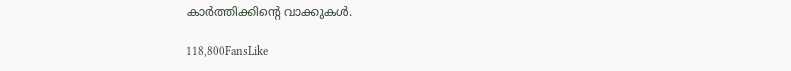കാര്‍ത്തിക്കിന്റെ വാക്കുകള്‍.

118,800FansLike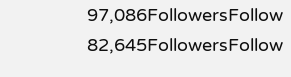97,086FollowersFollow
82,645FollowersFollow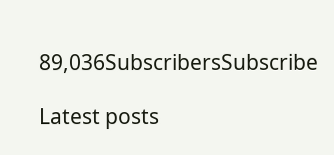89,036SubscribersSubscribe

Latest posts